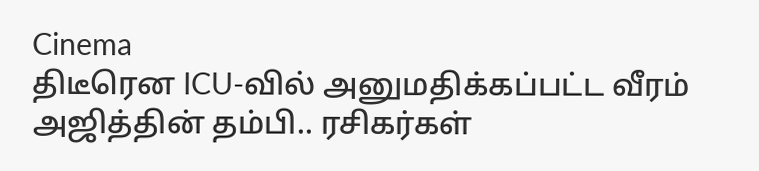Cinema
திடீரென ICU-வில் அனுமதிக்கப்பட்ட வீரம் அஜித்தின் தம்பி.. ரசிகர்கள்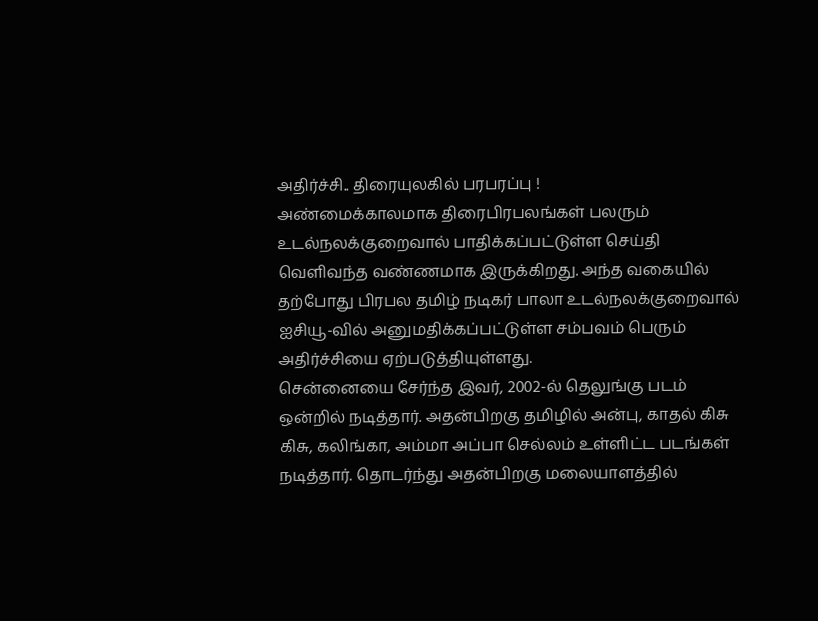அதிர்ச்சி.. திரையுலகில் பரபரப்பு !
அண்மைக்காலமாக திரைபிரபலங்கள் பலரும் உடல்நலக்குறைவால் பாதிக்கப்பட்டுள்ள செய்தி வெளிவந்த வண்ணமாக இருக்கிறது. அந்த வகையில் தற்போது பிரபல தமிழ் நடிகர் பாலா உடல்நலக்குறைவால் ஐசியூ-வில் அனுமதிக்கப்பட்டுள்ள சம்பவம் பெரும் அதிர்ச்சியை ஏற்படுத்தியுள்ளது.
சென்னையை சேர்ந்த இவர், 2002-ல் தெலுங்கு படம் ஒன்றில் நடித்தார். அதன்பிறகு தமிழில் அன்பு, காதல் கிசு கிசு, கலிங்கா, அம்மா அப்பா செல்லம் உள்ளிட்ட படங்கள் நடித்தார். தொடர்ந்து அதன்பிறகு மலையாளத்தில்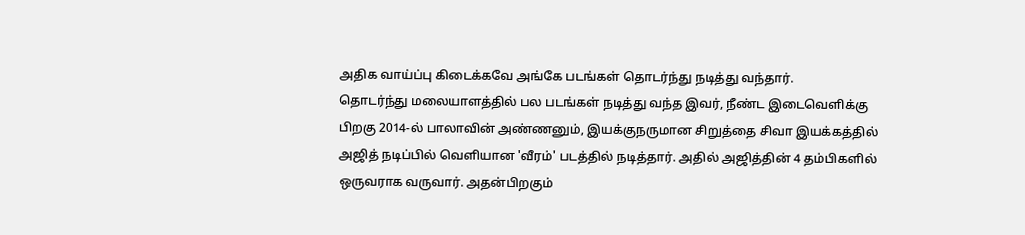அதிக வாய்ப்பு கிடைக்கவே அங்கே படங்கள் தொடர்ந்து நடித்து வந்தார்.
தொடர்ந்து மலையாளத்தில் பல படங்கள் நடித்து வந்த இவர், நீண்ட இடைவெளிக்கு பிறகு 2014-ல் பாலாவின் அண்ணனும், இயக்குநருமான சிறுத்தை சிவா இயக்கத்தில் அஜித் நடிப்பில் வெளியான 'வீரம்' படத்தில் நடித்தார். அதில் அஜித்தின் 4 தம்பிகளில் ஒருவராக வருவார். அதன்பிறகும்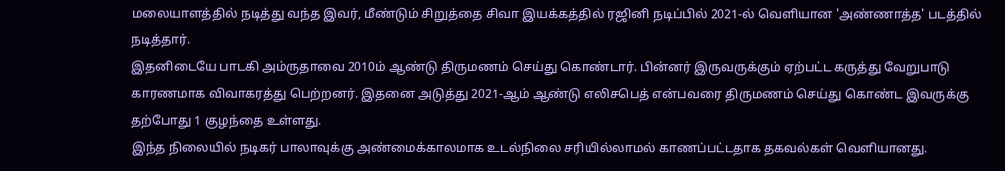மலையாளத்தில் நடித்து வந்த இவர், மீண்டும் சிறுத்தை சிவா இயக்கத்தில் ரஜினி நடிப்பில் 2021-ல் வெளியான 'அண்ணாத்த' படத்தில் நடித்தார்.
இதனிடையே பாடகி அம்ருதாவை 2010ம் ஆண்டு திருமணம் செய்து கொண்டார். பின்னர் இருவருக்கும் ஏற்பட்ட கருத்து வேறுபாடு காரணமாக விவாகரத்து பெற்றனர். இதனை அடுத்து 2021-ஆம் ஆண்டு எலிசபெத் என்பவரை திருமணம் செய்து கொண்ட இவருக்கு தற்போது 1 குழந்தை உள்ளது.
இந்த நிலையில் நடிகர் பாலாவுக்கு அண்மைக்காலமாக உடல்நிலை சரியில்லாமல் காணப்பட்டதாக தகவல்கள் வெளியானது.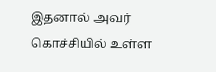இதனால் அவர் கொச்சியில் உள்ள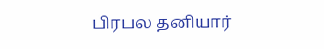பிரபல தனியார்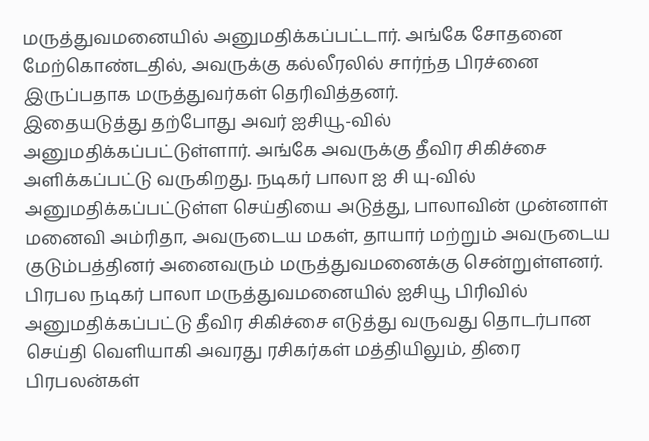மருத்துவமனையில் அனுமதிக்கப்பட்டார். அங்கே சோதனை மேற்கொண்டதில், அவருக்கு கல்லீரலில் சார்ந்த பிரச்னை இருப்பதாக மருத்துவர்கள் தெரிவித்தனர்.
இதையடுத்து தற்போது அவர் ஐசியூ-வில் அனுமதிக்கப்பட்டுள்ளார். அங்கே அவருக்கு தீவிர சிகிச்சை அளிக்கப்பட்டு வருகிறது. நடிகர் பாலா ஐ சி யு-வில் அனுமதிக்கப்பட்டுள்ள செய்தியை அடுத்து, பாலாவின் முன்னாள் மனைவி அம்ரிதா, அவருடைய மகள், தாயார் மற்றும் அவருடைய குடும்பத்தினர் அனைவரும் மருத்துவமனைக்கு சென்றுள்ளனர்.
பிரபல நடிகர் பாலா மருத்துவமனையில் ஐசியூ பிரிவில் அனுமதிக்கப்பட்டு தீவிர சிகிச்சை எடுத்து வருவது தொடர்பான செய்தி வெளியாகி அவரது ரசிகர்கள் மத்தியிலும், திரை பிரபலன்கள்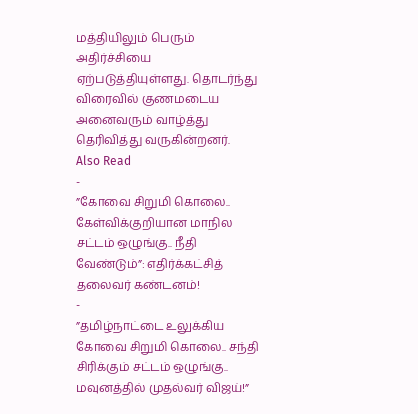மத்தியிலும் பெரும் அதிர்ச்சியை ஏற்படுத்தியுள்ளது. தொடர்ந்து விரைவில் குணமடைய அனைவரும் வாழ்த்து தெரிவித்து வருகின்றனர்.
Also Read
-
”கோவை சிறுமி கொலை.. கேள்விக்குறியான மாநில சட்டம் ஒழுங்கு.. நீதி வேண்டும்”: எதிர்க்கட்சித் தலைவர் கண்டனம்!
-
”தமிழ்நாட்டை உலுக்கிய கோவை சிறுமி கொலை.. சந்தி சிரிக்கும் சட்டம் ஒழுங்கு.. மவுனத்தில் முதல்வர் விஜய்!”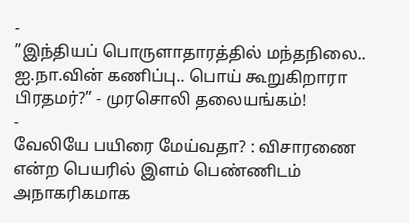-
”இந்தியப் பொருளாதாரத்தில் மந்தநிலை.. ஐ.நா.வின் கணிப்பு.. பொய் கூறுகிறாரா பிரதமர்?” - முரசொலி தலையங்கம்!
-
வேலியே பயிரை மேய்வதா? : விசாரணை என்ற பெயரில் இளம் பெண்ணிடம் அநாகரிகமாக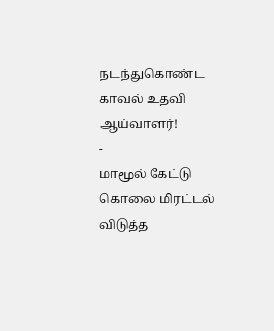நடந்துகொண்ட காவல் உதவி ஆய்வாளர்!
-
மாமூல் கேட்டு கொலை மிரட்டல் விடுத்த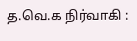த.வெ.க நிர்வாகி :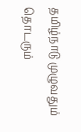தமிழ்நாடு முழுவதும் தொடரும்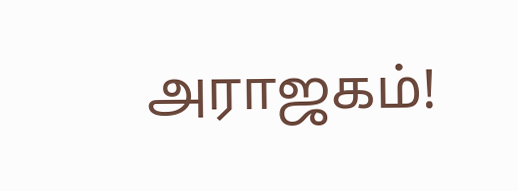அராஜகம்!